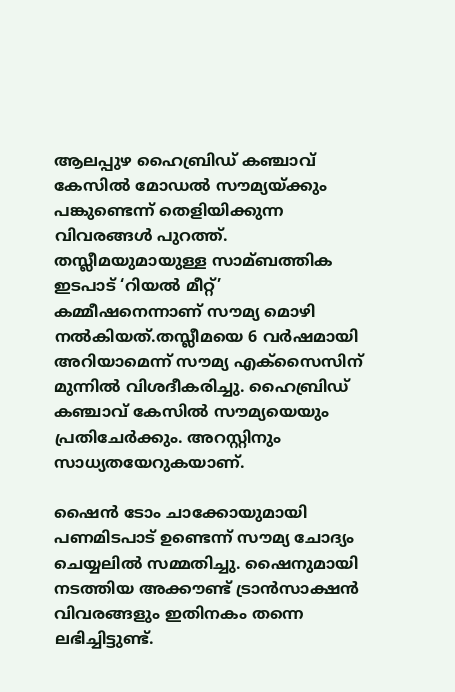ആലപ്പുഴ ഹൈബ്രിഡ് കഞ്ചാവ് കേസില്‍ മോഡല്‍ സൗമ്യയ്ക്കും പങ്കുണ്ടെന്ന് തെളിയിക്കുന്ന വിവരങ്ങള്‍ പുറത്ത്. തസ്ലീമയുമായുള്ള സാമ്ബത്തിക ഇടപാട് ‘റിയല്‍ മീറ്റ്’ കമ്മീഷനെന്നാണ് സൗമ്യ മൊഴി നല്‍കിയത്.തസ്ലീമയെ 6 വർഷമായി അറിയാമെന്ന് സൗമ്യ എക്‌സൈസിന് മുന്നില്‍ വിശദീകരിച്ചു. ഹൈബ്രിഡ് കഞ്ചാവ് കേസില്‍ സൗമ്യയെയും പ്രതിചേർക്കും. അറസ്റ്റിനും സാധ്യതയേറുകയാണ്.

ഷൈൻ ടോം ചാക്കോയുമായി പണമിടപാട് ഉണ്ടെന്ന് സൗമ്യ ചോദ്യം ചെയ്യലില്‍ സമ്മതിച്ചു. ഷൈനുമായി നടത്തിയ അക്കൗണ്ട് ട്രാൻസാക്ഷൻ വിവരങ്ങളും ഇതിനകം തന്നെ ലഭിച്ചിട്ടുണ്ട്.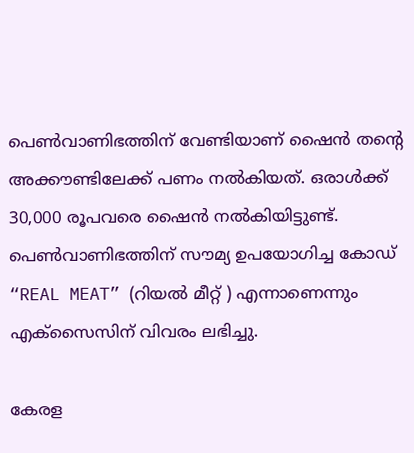പെണ്‍വാണിഭത്തിന് വേണ്ടിയാണ് ഷൈൻ തന്റെ അക്കൗണ്ടിലേക്ക് പണം നല്‍കിയത്. ഒരാള്‍ക്ക് 30,000 രൂപവരെ ഷൈൻ നല്‍കിയിട്ടുണ്ട്. പെണ്‍വാണിഭത്തിന് സൗമ്യ ഉപയോഗിച്ച കോഡ് “REAL MEAT” (റിയല്‍ മീറ്റ് ) എന്നാണെന്നും എക്സൈസിന് വിവരം ലഭിച്ചു.

കേരള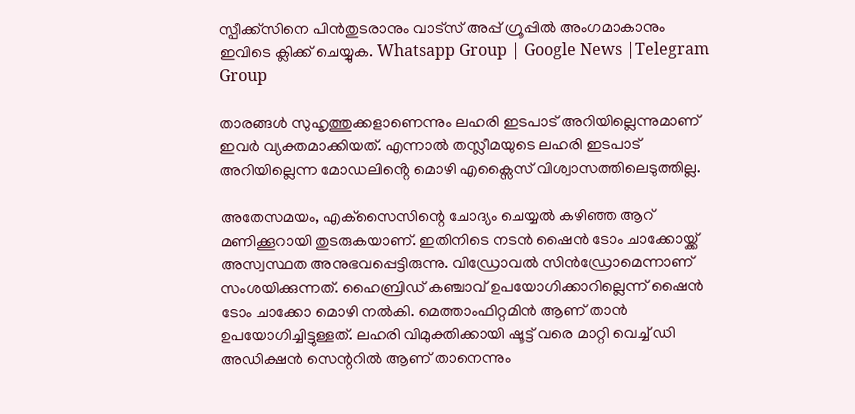സ്പീക്ക്സിനെ പിൻതുടരാനും വാട്സ് അപ്പ് ഗ്രൂപ്പിൽ അംഗമാകാനും ഇവിടെ ക്ലിക്ക് ചെയ്യുക. Whatsapp Group | Google News |Telegram Group

താരങ്ങള്‍ സുഹൃത്തുക്കളാണെന്നും ലഹരി ഇടപാട് അറിയില്ലെന്നുമാണ് ഇവർ വ്യക്തമാക്കിയത്. എന്നാല്‍ തസ്ലീമയുടെ ലഹരി ഇടപാട് അറിയില്ലെന്ന മോഡലിൻ്റെ മൊഴി എക്സൈസ് വിശ്വാസത്തിലെടുത്തില്ല.

അതേസമയം, എക്‌സൈസിന്റെ ചോദ്യം ചെയ്യല്‍ കഴിഞ്ഞ ആറ് മണിക്കൂറായി തുടരുകയാണ്. ഇതിനിടെ നടൻ ഷൈൻ ടോം ചാക്കോയ്ക്ക് അസ്വസ്ഥത അനുഭവപ്പെട്ടിരുന്നു. വിഡ്രോവല്‍ സിന്‍ഡ്രോമെന്നാണ് സംശയിക്കുന്നത്. ഹൈബ്രിഡ് കഞ്ചാവ് ഉപയോഗിക്കാറില്ലെന്ന് ഷൈന്‍ ടോം ചാക്കോ മൊഴി നല്‍കി. മെത്താംഫിറ്റമിന്‍ ആണ് താൻ ഉപയോഗിച്ചിട്ടുള്ളത്. ലഹരി വിമുക്തിക്കായി ഷൂട്ട് വരെ മാറ്റി വെച്ച്‌ ഡി അഡിക്ഷന്‍ സെന്ററില്‍ ആണ് താനെന്നും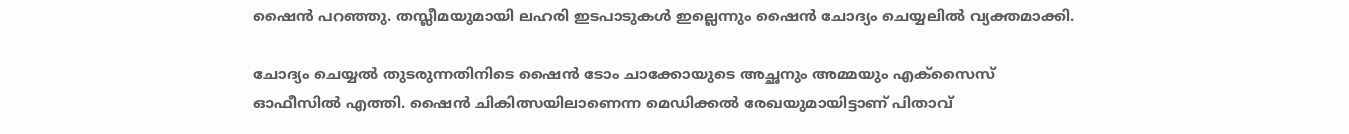ഷൈന്‍ പറഞ്ഞു. തസ്ലീമയുമായി ലഹരി ഇടപാടുകള്‍ ഇല്ലെന്നും ഷൈൻ ചോദ്യം ചെയ്യലില്‍ വ്യക്തമാക്കി.

ചോദ്യം ചെയ്യല്‍ തുടരുന്നതിനിടെ ഷൈൻ ടോം ചാക്കോയുടെ അച്ഛനും അമ്മയും എക്സൈസ് ഓഫീസില്‍ എത്തി. ഷൈൻ ചികിത്സയിലാണെന്ന മെഡിക്കല്‍ രേഖയുമായിട്ടാണ് പിതാവ്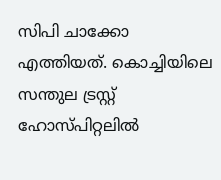സിപി ചാക്കോ എത്തിയത്. കൊച്ചിയിലെ സന്തുല ട്രസ്റ്റ് ഹോസ്പിറ്റലില്‍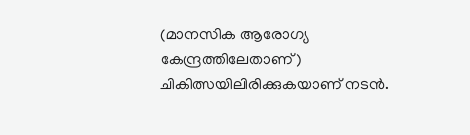(മാനസിക ആരോഗ്യ കേന്ദ്രത്തിലേതാണ്) ചികിത്സയിലിരിക്കുകയാണ് നടൻ.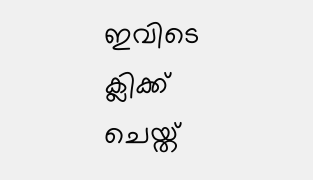ഇവിടെ ക്ലിക്ക് ചെയ്ത്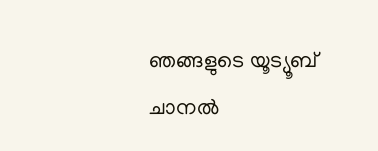ഞങ്ങളുടെ യൂട്യൂബ് ചാനൽ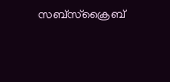സബ്സ്ക്രൈബ്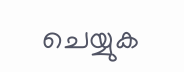ചെയ്യുക